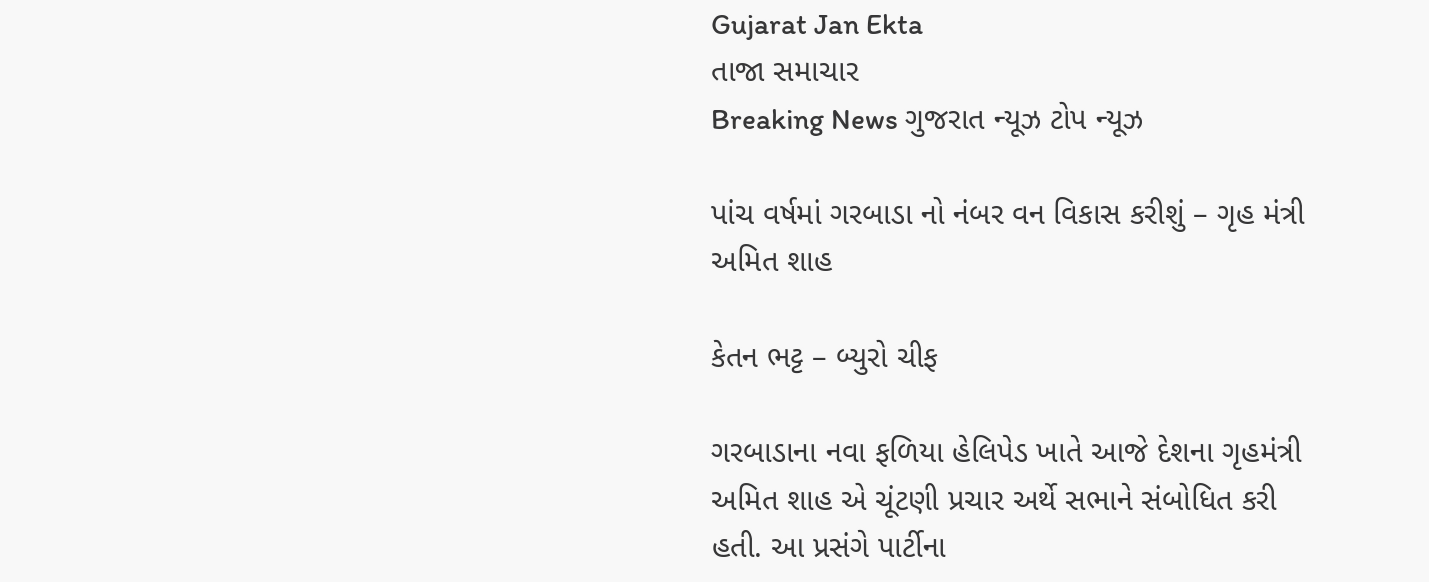Gujarat Jan Ekta
તાજા સમાચાર
Breaking News ગુજરાત ન્યૂઝ ટોપ ન્યૂઝ

પાંચ વર્ષમાં ગરબાડા નો નંબર વન વિકાસ કરીશું – ગૃહ મંત્રી અમિત શાહ

કેતન ભટ્ટ – બ્યુરો ચીફ

ગરબાડાના નવા ફળિયા હેલિપેડ ખાતે આજે દેશના ગૃહમંત્રી અમિત શાહ એ ચૂંટણી પ્રચાર અર્થે સભાને સંબોધિત કરી હતી. આ પ્રસંગે પાર્ટીના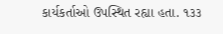કાર્યકર્તાઓ ઉપસ્થિત રહ્યા હતા. ૧૩૩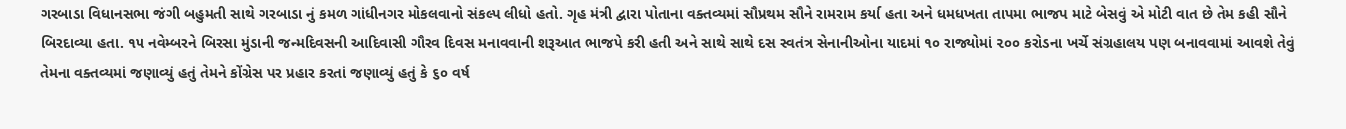ગરબાડા વિધાનસભા જંગી બહુમતી સાથે ગરબાડા નું કમળ ગાંધીનગર મોકલવાનો સંકલ્પ લીધો હતો. ગૃહ મંત્રી દ્વારા પોતાના વક્તવ્યમાં સૌપ્રથમ સૌને રામરામ કર્યા હતા અને ધમધખતા તાપમા ભાજપ માટે બેસવું એ મોટી વાત છે તેમ કહી સૌને બિરદાવ્યા હતા. ૧૫ નવેમ્બરને બિરસા મુંડાની જન્મદિવસની આદિવાસી ગૌરવ દિવસ મનાવવાની શરૂઆત ભાજપે કરી હતી અને સાથે સાથે દસ સ્વતંત્ર સેનાનીઓના યાદમાં ૧૦ રાજ્યોમાં ૨૦૦ કરોડના ખર્ચે સંગ્રહાલય પણ બનાવવામાં આવશે તેવું તેમના વક્તવ્યમાં જણાવ્યું હતું તેમને કોંગ્રેસ પર પ્રહાર કરતાં જણાવ્યું હતું કે ૬૦ વર્ષ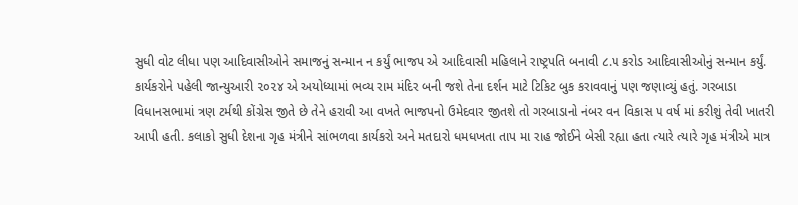સુધી વોટ લીધા પણ આદિવાસીઓને સમાજનું સન્માન ન કર્યું ભાજપ એ આદિવાસી મહિલાને રાષ્ટ્રપતિ બનાવી ૮.૫ કરોડ આદિવાસીઓનું સન્માન કર્યું. કાર્યકરોને પહેલી જાન્યુઆરી ૨૦૨૪ એ અયોધ્યામાં ભવ્ય રામ મંદિર બની જશે તેના દર્શન માટે ટિકિટ બુક કરાવવાનું પણ જણાવ્યું હતું. ગરબાડા વિધાનસભામાં ત્રણ ટર્મથી કોંગ્રેસ જીતે છે તેને હરાવી આ વખતે ભાજપનો ઉમેદવાર જીતશે તો ગરબાડાનો નંબર વન વિકાસ ૫ વર્ષ માં કરીશું તેવી ખાતરી આપી હતી. કલાકો સુધી દેશના ગૃહ મંત્રીને સાંભળવા કાર્યકરો અને મતદારો ધમધખતા તાપ મા રાહ જોઈને બેસી રહ્યા હતા ત્યારે ત્યારે ગૃહ મંત્રીએ માત્ર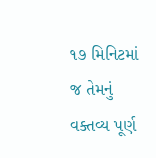૧૭ મિનિટમાં જ તેમનું વક્તવ્ય પૂર્ણ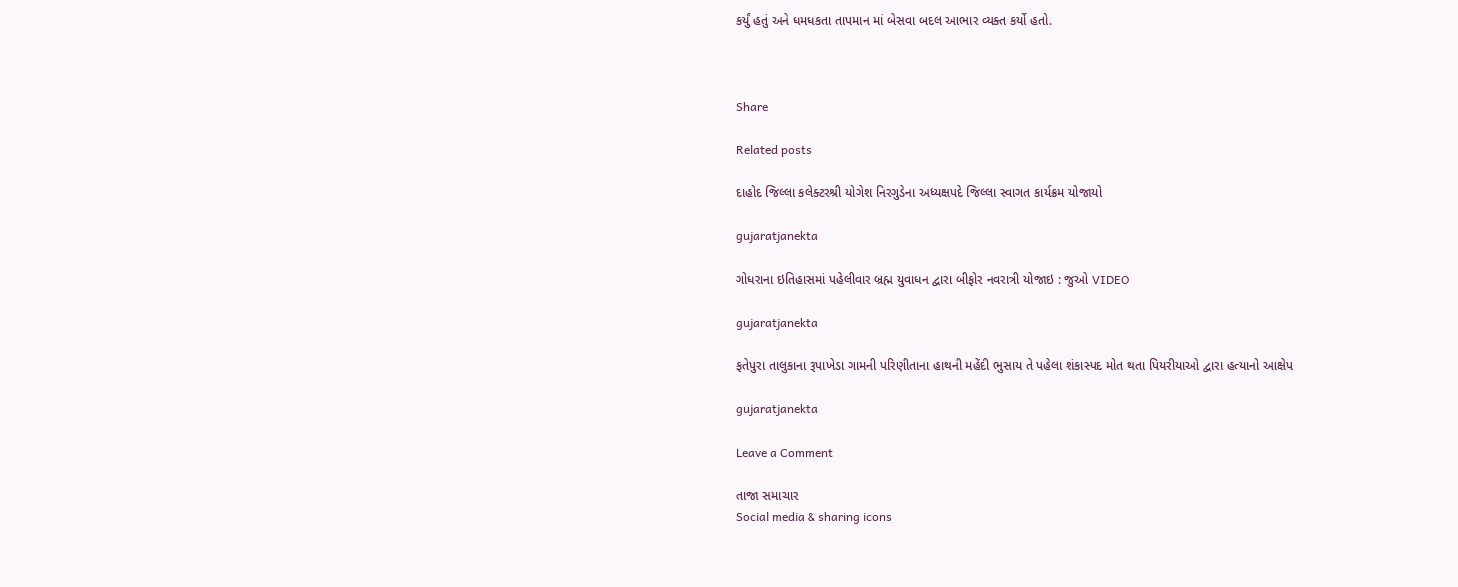કર્યું હતું અને ધમધકતા તાપમાન માં બેસવા બદલ આભાર વ્યક્ત કર્યો હતો.



Share

Related posts

દાહોદ જિલ્લા કલેક્ટરશ્રી યોગેશ નિરગુડેના અધ્યક્ષપદે જિલ્લા સ્વાગત કાર્યક્રમ યોજાયો

gujaratjanekta

ગોધરાના ઇતિહાસમાં પહેલીવાર બ્રહ્મ યુવાધન દ્વારા બીફોર નવરાત્રી યોજાઇ : જુઓ VIDEO

gujaratjanekta

ફતેપુરા તાલુકાના રૂપાખેડા ગામની પરિણીતાના હાથની મહેંદી ભુસાય તે પહેલા શંકાસ્પદ મોત થતા પિયરીયાઓ દ્વારા હત્યાનો આક્ષેપ

gujaratjanekta

Leave a Comment

તાજા સમાચાર
Social media & sharing icons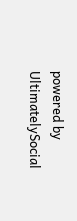powered by UltimatelySocial